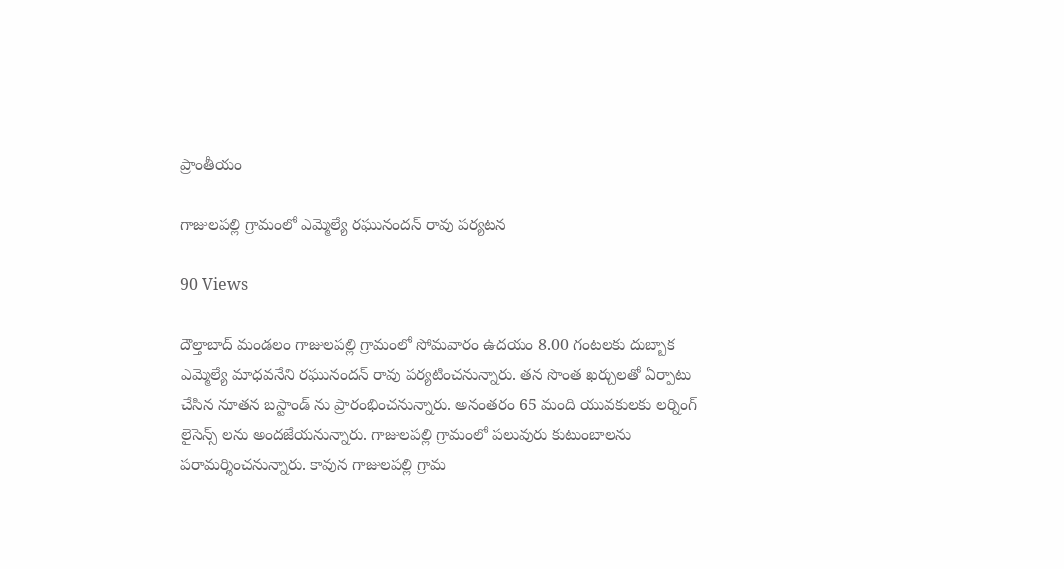ప్రాంతీయం

గాజులపల్లి గ్రామంలో ఎమ్మెల్యే రఘునందన్ రావు పర్యటన

90 Views

దౌల్తాబాద్ మండలం గాజులపల్లి గ్రామంలో సోమవారం ఉదయం 8.00 గంటలకు దుబ్బాక ఎమ్మెల్యే మాధవనేని రఘునందన్ రావు పర్యటించనున్నారు. తన సొంత ఖర్చులతో ఏర్పాటు చేసిన నూతన బస్టాండ్ ను ప్రారంభించనున్నారు. అనంతరం 65 మంది యువకులకు లర్నింగ్ లైసెన్స్ లను అందజేయనున్నారు. గాజులపల్లి గ్రామంలో పలువురు కుటుంబాలను పరామర్శించనున్నారు. కావున గాజులపల్లి గ్రామ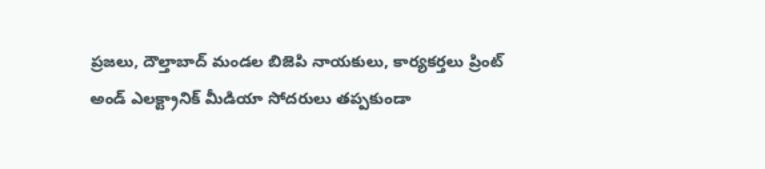ప్రజలు, దౌల్తాబాద్ మండల బిజెపి నాయకులు, కార్యకర్తలు ప్రింట్ అండ్ ఎలక్ట్రానిక్ మీడియా సోదరులు తప్పకుండా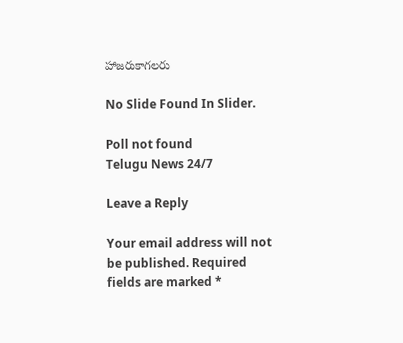హాజరుకాగలరు

No Slide Found In Slider.

Poll not found
Telugu News 24/7

Leave a Reply

Your email address will not be published. Required fields are marked *